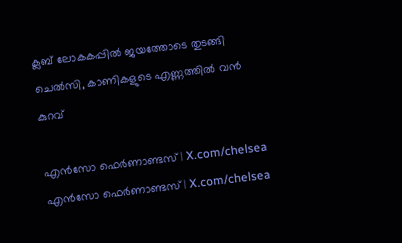ക്ലബ് ലോകകപ്പില്‍ ജയത്തോടെ തുടങ്ങി ചെല്‍സി, കാണികളുടെ എണ്ണത്തില്‍ വന്‍ കുറവ്

എൻസോ ഫെർണാണ്ടസ് | X.com/chelsea
എൻസോ ഫെർണാണ്ടസ് | X.com/chelsea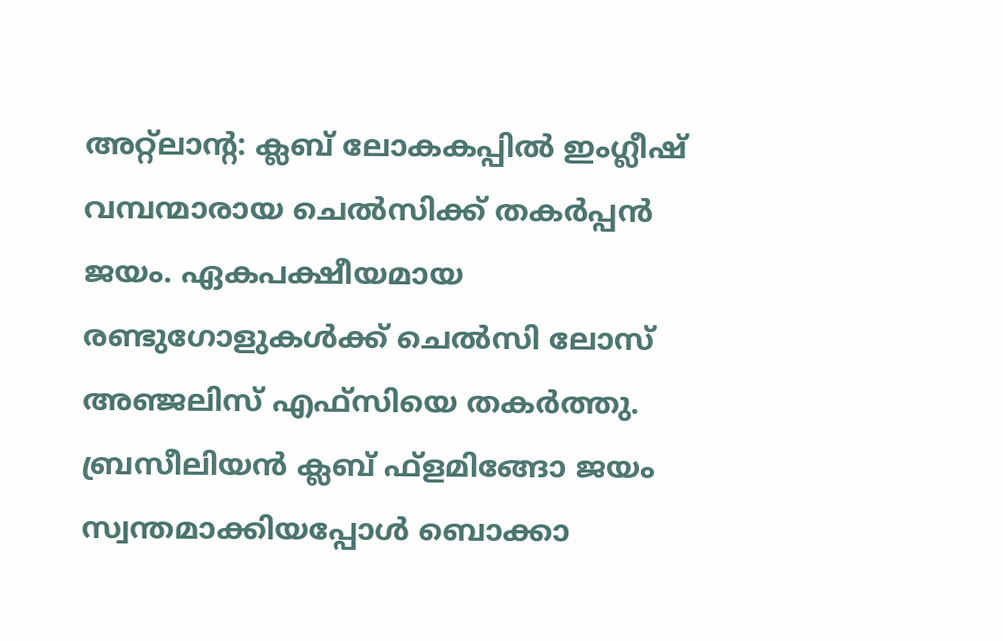അറ്റ്‌ലാന്റ: ക്ലബ് ലോകകപ്പില്‍ ഇംഗ്ലീഷ് വമ്പന്മാരായ ചെല്‍സിക്ക് തകര്‍പ്പന്‍ ജയം. ഏകപക്ഷീയമായ രണ്ടുഗോളുകള്‍ക്ക് ചെല്‍സി ലോസ് അഞ്ജലിസ് എഫ്‌സിയെ തകര്‍ത്തു. ബ്രസീലിയന്‍ ക്ലബ് ഫ്‌ളമിങ്ങോ ജയം സ്വന്തമാക്കിയപ്പോള്‍ ബൊക്കാ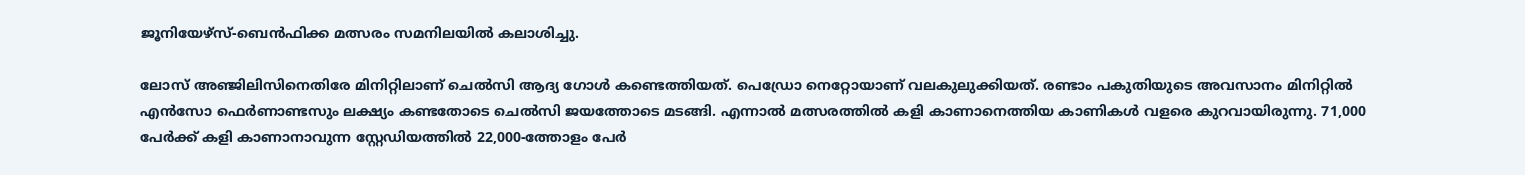ജൂനിയേഴ്‌സ്-ബെന്‍ഫിക്ക മത്സരം സമനിലയില്‍ കലാശിച്ചു.

ലോസ് അഞ്ജിലിസിനെതിരേ മിനിറ്റിലാണ് ചെല്‍സി ആദ്യ ഗോള്‍ കണ്ടെത്തിയത്. പെഡ്രോ നെറ്റോയാണ് വലകുലുക്കിയത്. രണ്ടാം പകുതിയുടെ അവസാനം മിനിറ്റില്‍ എന്‍സോ ഫെര്‍ണാണ്ടസും ലക്ഷ്യം കണ്ടതോടെ ചെല്‍സി ജയത്തോടെ മടങ്ങി. എന്നാല്‍ മത്സരത്തില്‍ കളി കാണാനെത്തിയ കാണികള്‍ വളരെ കുറവായിരുന്നു. 71,000 പേര്‍ക്ക് കളി കാണാനാവുന്ന സ്റ്റേഡിയത്തില്‍ 22,000-ത്തോളം പേര്‍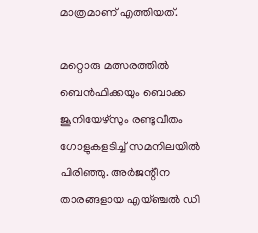മാത്രമാണ് എത്തിയത്.

മറ്റൊരു മത്സരത്തില്‍ ബെന്‍ഫിക്കയും ബൊക്ക ജൂനിയേഴ്‌സും രണ്ടുവീതം ഗോളുകളടിച്ച് സമനിലയില്‍ പിരിഞ്ഞു. അര്‍ജന്റീന താരങ്ങളായ എയ്ഞ്ചല്‍ ഡി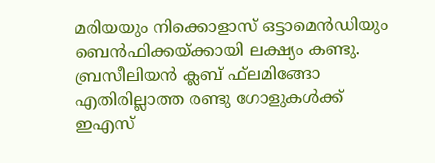മരിയയും നിക്കൊളാസ് ഒട്ടാമെന്‍ഡിയും ബെന്‍ഫിക്കയ്ക്കായി ലക്ഷ്യം കണ്ടു. ബ്രസീലിയന്‍ ക്ലബ് ഫ്‌ലമിങ്ങോ എതിരില്ലാത്ത രണ്ടു ഗോളുകള്‍ക്ക് ഇഎസ്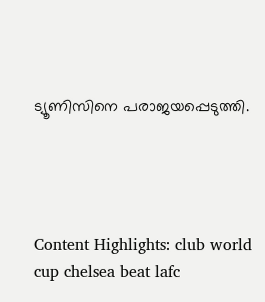ട്യൂണിസിനെ പരാജയപ്പെടുത്തി.




Content Highlights: club world cup chelsea beat lafc